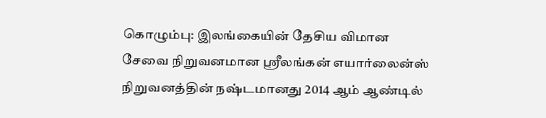கொழும்பு: இலங்கையின் தேசிய விமான சேவை நிறுவனமான ஸ்ரீலங்கன் எயார்லைன்ஸ் நிறுவனத்தின் நஷ்டமானது 2014 ஆம் ஆண்டில்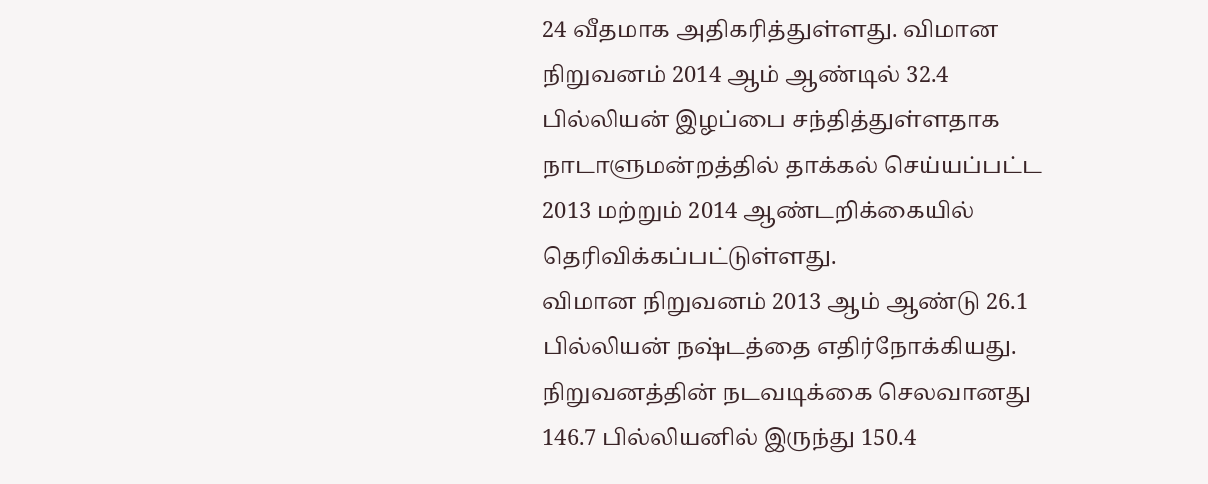24 வீதமாக அதிகரித்துள்ளது. விமான நிறுவனம் 2014 ஆம் ஆண்டில் 32.4 பில்லியன் இழப்பை சந்தித்துள்ளதாக நாடாளுமன்றத்தில் தாக்கல் செய்யப்பட்ட 2013 மற்றும் 2014 ஆண்டறிக்கையில் தெரிவிக்கப்பட்டுள்ளது.
விமான நிறுவனம் 2013 ஆம் ஆண்டு 26.1 பில்லியன் நஷ்டத்தை எதிர்நோக்கியது. நிறுவனத்தின் நடவடிக்கை செலவானது 146.7 பில்லியனில் இருந்து 150.4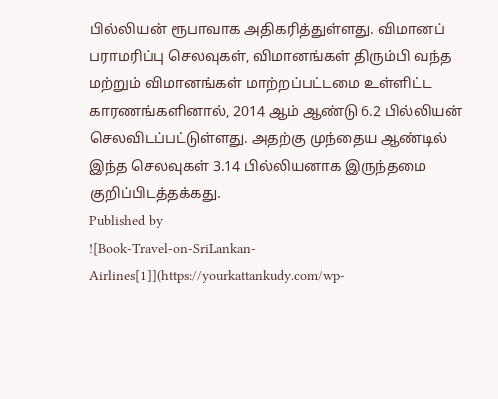பில்லியன் ரூபாவாக அதிகரித்துள்ளது. விமானப் பராமரிப்பு செலவுகள், விமானங்கள் திரும்பி வந்த மற்றும் விமானங்கள் மாற்றப்பட்டமை உள்ளிட்ட காரணங்களினால், 2014 ஆம் ஆண்டு 6.2 பில்லியன் செலவிடப்பட்டுள்ளது. அதற்கு முந்தைய ஆண்டில் இந்த செலவுகள் 3.14 பில்லியனாக இருந்தமை குறிப்பிடத்தக்கது.
Published by
![Book-Travel-on-SriLankan-Airlines[1]](https://yourkattankudy.com/wp-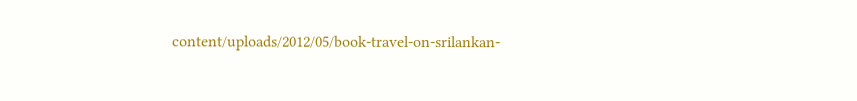content/uploads/2012/05/book-travel-on-srilankan-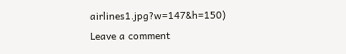airlines1.jpg?w=147&h=150)
Leave a comment